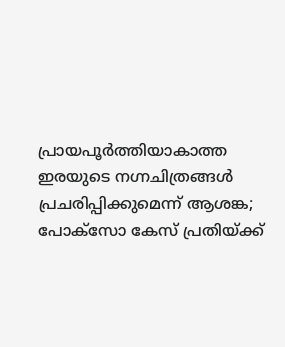പ്രായപൂര്‍ത്തിയാകാത്ത ഇരയുടെ നഗ്നചിത്രങ്ങള്‍ പ്രചരിപ്പിക്കുമെന്ന് ആശങ്ക; പോക്‌സോ കേസ് പ്രതിയ്ക്ക്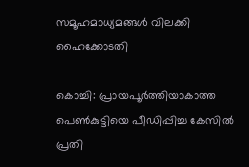സമൂഹമാധ്യമങ്ങള്‍ വിലക്കി ഹൈക്കോടതി

കൊച്ചി: പ്രായപൂര്‍ത്തിയാകാത്ത പെണ്‍കുട്ടിയെ പീഡിപ്പിച്ച കേസില്‍ പ്രതി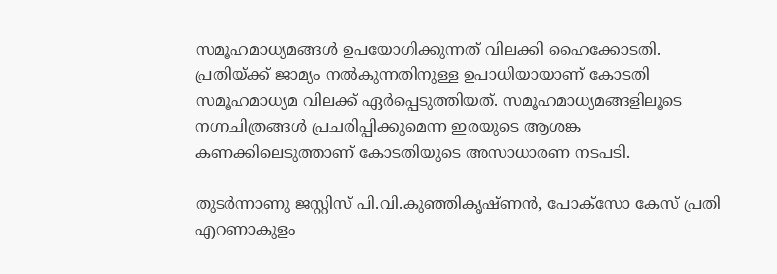സമൂഹമാധ്യമങ്ങള്‍ ഉപയോഗിക്കുന്നത് വിലക്കി ഹൈക്കോടതി. പ്രതിയ്ക്ക് ജാമ്യം നല്‍കുന്നതിനുള്ള ഉപാധിയായാണ് കോടതി സമൂഹമാധ്യമ വിലക്ക് ഏര്‍പ്പെടുത്തിയത്. സമൂഹമാധ്യമങ്ങളിലൂടെ നഗ്നചിത്രങ്ങള്‍ പ്രചരിപ്പിക്കുമെന്ന ഇരയുടെ ആശങ്ക കണക്കിലെടുത്താണ് കോടതിയുടെ അസാധാരണ നടപടി.

തുടര്‍ന്നാണു ജസ്റ്റിസ് പി.വി.കുഞ്ഞികൃഷ്ണന്‍, പോക്സോ കേസ് പ്രതി എറണാകുളം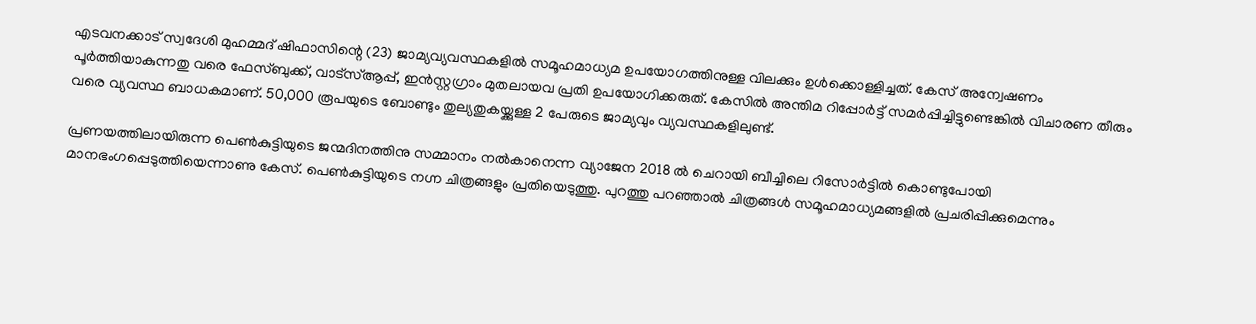എടവനക്കാട് സ്വദേശി മുഹമ്മദ് ഷിഫാസിന്റെ (23) ജാമ്യവ്യവസ്ഥകളില്‍ സമൂഹമാധ്യമ ഉപയോഗത്തിനുള്ള വിലക്കും ഉള്‍ക്കൊള്ളിച്ചത്. കേസ് അന്വേഷണം പൂര്‍ത്തിയാകുന്നതു വരെ ഫേസ്ബുക്ക്, വാട്സ്ആപ്പ്, ഇന്‍സ്റ്റഗ്രാം മുതലായവ പ്രതി ഉപയോഗിക്കരുത്. കേസില്‍ അന്തിമ റിപ്പോര്‍ട്ട് സമര്‍പ്പിച്ചിട്ടുണ്ടെങ്കില്‍ വിചാരണ തീരും വരെ വ്യവസ്ഥ ബാധകമാണ്. 50,000 രൂപയുടെ ബോണ്ടും തുല്യതുകയ്ക്കുള്ള 2 പേരുടെ ജാമ്യവും വ്യവസ്ഥകളിലുണ്ട്.

പ്രണയത്തിലായിരുന്ന പെണ്‍കുട്ടിയുടെ ജന്മദിനത്തിനു സമ്മാനം നല്‍കാനെന്ന വ്യാജേന 2018 ല്‍ ചെറായി ബീച്ചിലെ റിസോര്‍ട്ടില്‍ കൊണ്ടുപോയി മാനഭംഗപ്പെടുത്തിയെന്നാണു കേസ്. പെണ്‍കുട്ടിയുടെ നഗ്ന ചിത്രങ്ങളും പ്രതിയെടുത്തു. പുറത്തു പറഞ്ഞാല്‍ ചിത്രങ്ങള്‍ സമൂഹമാധ്യമങ്ങളില്‍ പ്രചരിപ്പിക്കുമെന്നും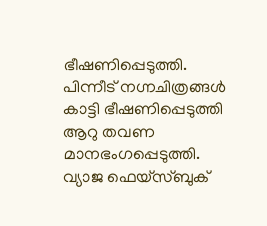ഭീഷണിപ്പെടുത്തി. പിന്നീട് നഗ്നചിത്രങ്ങള്‍ കാട്ടി ഭീഷണിപ്പെടുത്തി ആറു തവണ മാനഭംഗപ്പെടുത്തി. വ്യാജ ഫെയ്സ്ബുക്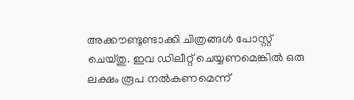അക്കൗണ്ടുണ്ടാക്കി ചിത്രങ്ങള്‍ പോസ്റ്റ് ചെയ്തു. ഇവ ഡിലീറ്റ് ചെയ്യണമെങ്കില്‍ ഒരു ലക്ഷം രൂപ നല്‍കണമെന്ന്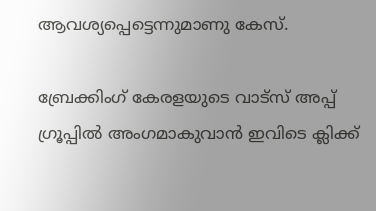ആവശ്യപ്പെട്ടെന്നുമാണു കേസ്.

ബ്രേക്കിംഗ് കേരളയുടെ വാട്സ് അപ്പ് ഗ്രൂപ്പിൽ അംഗമാകുവാൻ ഇവിടെ ക്ലിക്ക്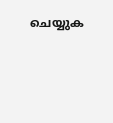ചെയ്യുക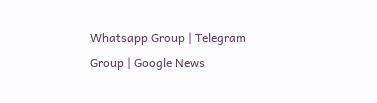Whatsapp Group | Telegram Group | Google News